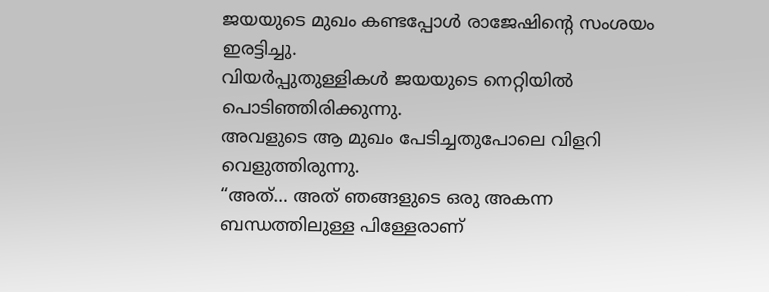ജയയുടെ മുഖം കണ്ടപ്പോൾ രാജേഷിന്റെ സംശയം ഇരട്ടിച്ചു.
വിയർപ്പുതുള്ളികൾ ജയയുടെ നെറ്റിയിൽ പൊടിഞ്ഞിരിക്കുന്നു.
അവളുടെ ആ മുഖം പേടിച്ചതുപോലെ വിളറി വെളുത്തിരുന്നു.
“അത്… അത് ഞങ്ങളുടെ ഒരു അകന്ന ബന്ധത്തിലുള്ള പിള്ളേരാണ്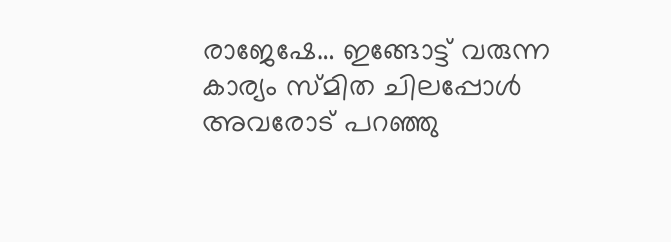രാജേഷേ… ഇങ്ങോട്ട് വരുന്ന കാര്യം സ്മിത ചിലപ്പോൾ അവരോട് പറഞ്ഞു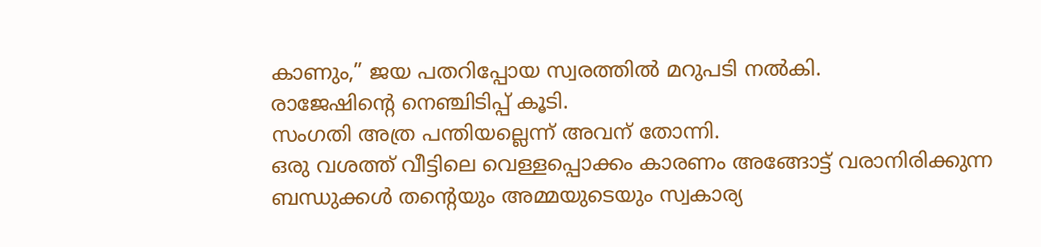കാണും,” ജയ പതറിപ്പോയ സ്വരത്തിൽ മറുപടി നൽകി.
രാജേഷിന്റെ നെഞ്ചിടിപ്പ് കൂടി.
സംഗതി അത്ര പന്തിയല്ലെന്ന് അവന് തോന്നി.
ഒരു വശത്ത് വീട്ടിലെ വെള്ളപ്പൊക്കം കാരണം അങ്ങോട്ട് വരാനിരിക്കുന്ന ബന്ധുക്കൾ തന്റെയും അമ്മയുടെയും സ്വകാര്യ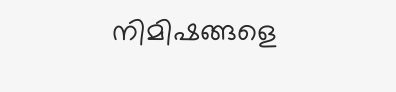നിമിഷങ്ങളെ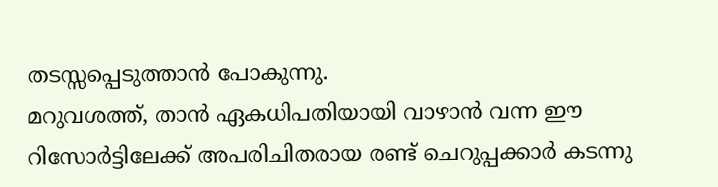തടസ്സപ്പെടുത്താൻ പോകുന്നു.
മറുവശത്ത്, താൻ ഏകധിപതിയായി വാഴാൻ വന്ന ഈ റിസോർട്ടിലേക്ക് അപരിചിതരായ രണ്ട് ചെറുപ്പക്കാർ കടന്നു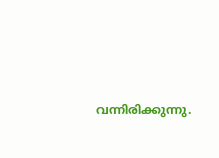വന്നിരിക്കുന്നു.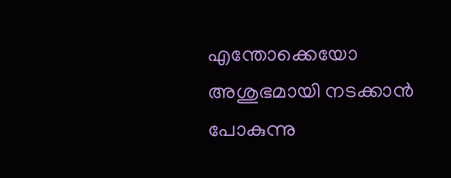എന്തോക്കെയോ അശുഭമായി നടക്കാൻ പോകുന്നു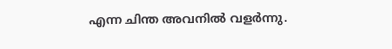എന്ന ചിന്ത അവനിൽ വളർന്നു.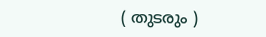( തുടരും )